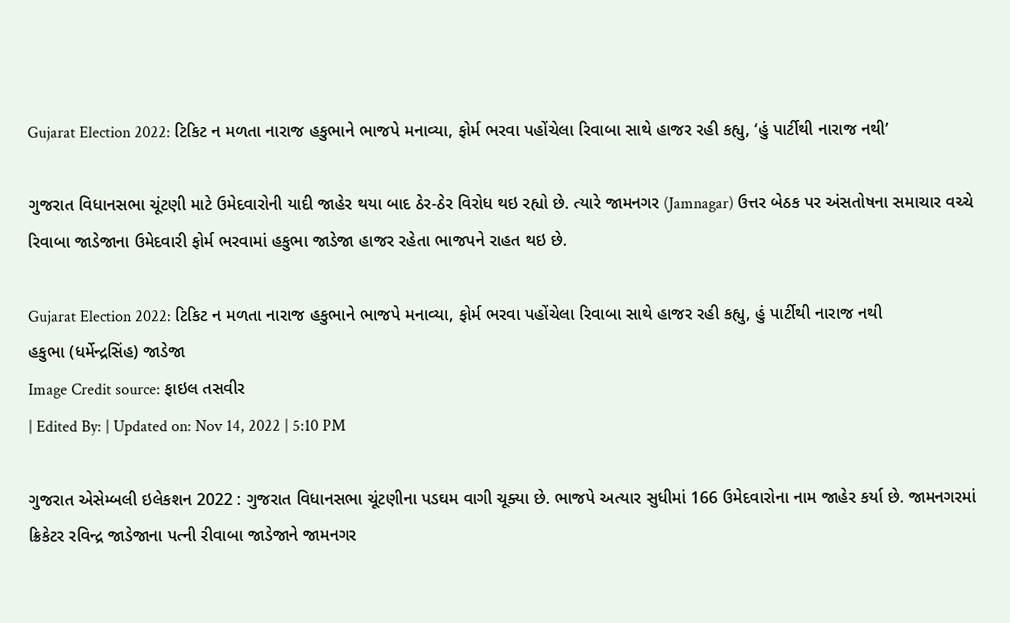Gujarat Election 2022: ટિકિટ ન મળતા નારાજ હકુભાને ભાજપે મનાવ્યા, ફોર્મ ભરવા પહોંચેલા રિવાબા સાથે હાજર રહી કહ્યુ, ‘હું પાર્ટીથી નારાજ નથી’

ગુજરાત વિધાનસભા ચૂંટણી માટે ઉમેદવારોની યાદી જાહેર થયા બાદ ઠેર-ઠેર વિરોધ થઇ રહ્યો છે. ત્યારે જામનગર (Jamnagar) ઉત્તર બેઠક પર અંસતોષના સમાચાર વચ્ચે રિવાબા જાડેજાના ઉમેદવારી ફોર્મ ભરવામાં હકુભા જાડેજા હાજર રહેતા ભાજપને રાહત થઇ છે.

Gujarat Election 2022: ટિકિટ ન મળતા નારાજ હકુભાને ભાજપે મનાવ્યા, ફોર્મ ભરવા પહોંચેલા રિવાબા સાથે હાજર રહી કહ્યુ, હું પાર્ટીથી નારાજ નથી
હકુભા (ધર્મેન્દ્રસિંહ) જાડેજા
Image Credit source: ફાઇલ તસવીર
| Edited By: | Updated on: Nov 14, 2022 | 5:10 PM

ગુજરાત એસેમ્બલી ઇલેકશન 2022 : ગુજરાત વિધાનસભા ચૂંટણીના પડઘમ વાગી ચૂક્યા છે. ભાજપે અત્યાર સુધીમાં 166 ઉમેદવારોના નામ જાહેર કર્યા છે. જામનગરમાં ક્રિકેટર રવિન્દ્ર જાડેજાના પત્ની રીવાબા જાડેજાને જામનગર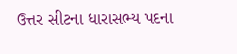ઉત્તર સીટના ધારાસભ્ય પદના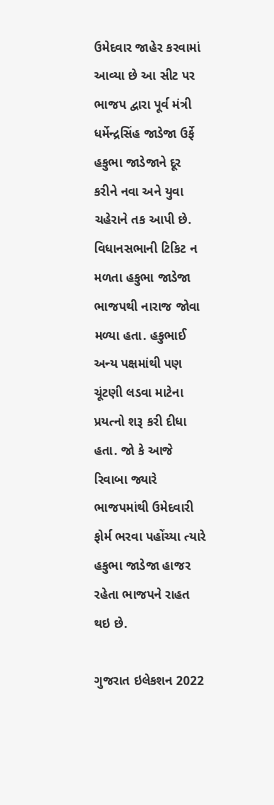ઉમેદવાર જાહેર કરવામાં આવ્યા છે આ સીટ પર ભાજપ દ્વારા પૂર્વ મંત્રી ધર્મેન્દ્રસિંહ જાડેજા ઉર્ફે હકુભા જાડેજાને દૂર કરીને નવા અને યુવા ચહેરાને તક આપી છે. વિધાનસભાની ટિકિટ ન મળતા હકુભા જાડેજા ભાજપથી નારાજ જોવા મળ્યા હતા. હકુભાઈ અન્ય પક્ષમાંથી પણ ચૂંટણી લડવા માટેના પ્રયત્નો શરૂ કરી દીધા હતા. જો કે આજે રિવાબા જ્યારે ભાજપમાંથી ઉમેદવારી ફોર્મ ભરવા પહોંચ્યા ત્યારે હકુભા જાડેજા હાજર રહેતા ભાજપને રાહત થઇ છે.

ગુજરાત ઇલેકશન 2022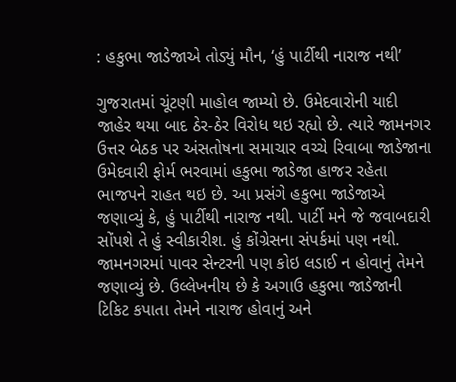: હકુભા જાડેજાએ તોડ્યું મૌન, ‘હું પાર્ટીથી નારાજ નથી’

ગુજરાતમાં ચૂંટણી માહોલ જામ્યો છે. ઉમેદવારોની યાદી જાહેર થયા બાદ ઠેર-ઠેર વિરોધ થઇ રહ્યો છે. ત્યારે જામનગર ઉત્તર બેઠક પર અંસતોષના સમાચાર વચ્ચે રિવાબા જાડેજાના ઉમેદવારી ફોર્મ ભરવામાં હકુભા જાડેજા હાજર રહેતા ભાજપને રાહત થઇ છે. આ પ્રસંગે હકુભા જાડેજાએ જણાવ્યું કે, હું પાર્ટીથી નારાજ નથી. પાર્ટી મને જે જવાબદારી સોંપશે તે હું સ્વીકારીશ. હું કોંગ્રેસના સંપર્કમાં પણ નથી. જામનગરમાં પાવર સેન્ટરની પણ કોઇ લડાઈ ન હોવાનું તેમને જણાવ્યું છે. ઉલ્લેખનીય છે કે અગાઉ હકુભા જાડેજાની ટિકિટ કપાતા તેમને નારાજ હોવાનું અને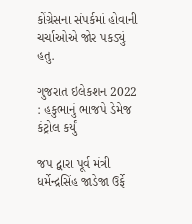કોંગ્રેસના સંપર્કમાં હોવાની ચર્ચાઓએ જોર પકડ્યું હતુ.

ગુજરાત ઇલેકશન 2022 : હકુભાનું ભાજપે ડેમેજ કંટ્રોલ કર્યું

જપ દ્વારા પૂર્વ મંત્રી ધર્મેન્દ્રસિંહ જાડેજા ઉર્ફે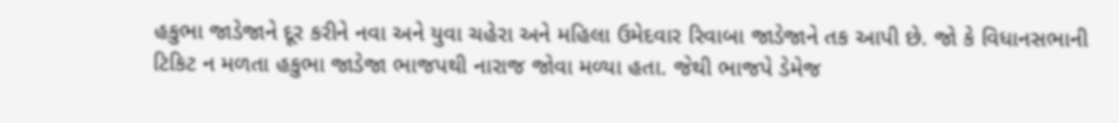હકુભા જાડેજાને દૂર કરીને નવા અને યુવા ચહેરા અને મહિલા ઉમેદવાર રિવાબા જાડેજાને તક આપી છે. જો કે વિધાનસભાની ટિકિટ ન મળતા હકુભા જાડેજા ભાજપથી નારાજ જોવા મળ્યા હતા. જેથી ભાજપે ડેમેજ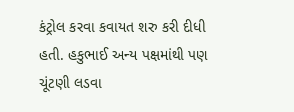કંટ્રોલ કરવા કવાયત શરુ કરી દીધી હતી. હકુભાઈ અન્ય પક્ષમાંથી પણ ચૂંટણી લડવા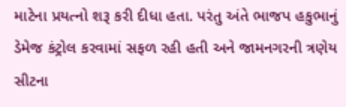માટેના પ્રયત્નો શરૂ કરી દીધા હતા. પરંતુ અંતે ભાજપ હકુભાનું ડેમેજ કંટ્રોલ કરવામાં સફળ રહી હતી અને જામનગરની ત્રણેય સીટના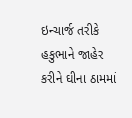ઇન્ચાર્જ તરીકે હકુભાને જાહેર કરીને ઘીના ઠામમાં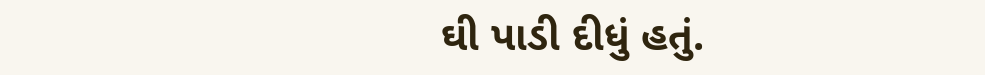ઘી પાડી દીધું હતું.